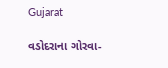Gujarat

વડોદરાના ગોરવા-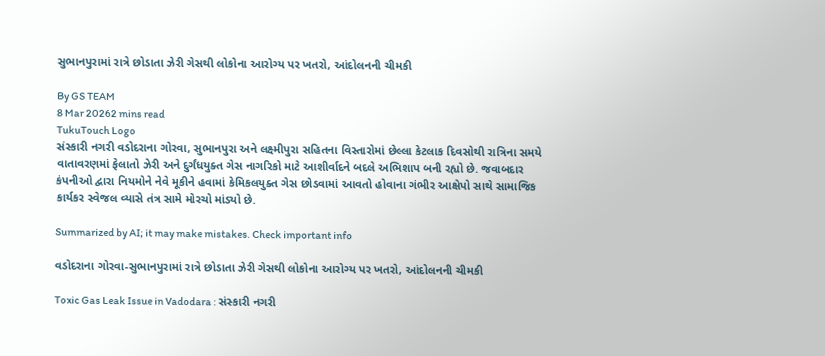સુભાનપુરામાં રાત્રે છોડાતા ઝેરી ગેસથી લોકોના આરોગ્ય પર ખતરો, આંદોલનની ચીમકી

By GS TEAM
8 Mar 20262 mins read
TukuTouch Logo
સંસ્કારી નગરી વડોદરાના ગોરવા, સુભાનપુરા અને લક્ષ્મીપુરા સહિતના વિસ્તારોમાં છેલ્લા કેટલાક દિવસોથી રાત્રિના સમયે વાતાવરણમાં ફેલાતો ઝેરી અને દુર્ગંધયુક્ત ગેસ નાગરિકો માટે આશીર્વાદને બદલે અભિશાપ બની રહ્યો છે. જવાબદાર કંપનીઓ દ્વારા નિયમોને નેવે મૂકીને હવામાં કેમિકલયુક્ત ગેસ છોડવામાં આવતો હોવાના ગંભીર આક્ષેપો સાથે સામાજિક કાર્યકર સ્વેજલ વ્યાસે તંત્ર સામે મોરચો માંડ્યો છે.

Summarized by AI; it may make mistakes. Check important info

વડોદરાના ગોરવા-સુભાનપુરામાં રાત્રે છોડાતા ઝેરી ગેસથી લોકોના આરોગ્ય પર ખતરો, આંદોલનની ચીમકી

Toxic Gas Leak Issue in Vadodara : સંસ્કારી નગરી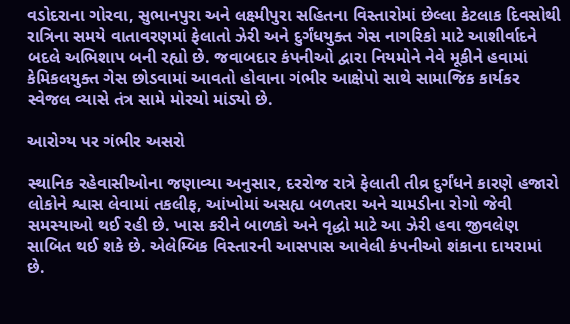વડોદરાના ગોરવા, સુભાનપુરા અને લક્ષ્મીપુરા સહિતના વિસ્તારોમાં છેલ્લા કેટલાક દિવસોથી રાત્રિના સમયે વાતાવરણમાં ફેલાતો ઝેરી અને દુર્ગંધયુક્ત ગેસ નાગરિકો માટે આશીર્વાદને બદલે અભિશાપ બની રહ્યો છે. જવાબદાર કંપનીઓ દ્વારા નિયમોને નેવે મૂકીને હવામાં કેમિકલયુક્ત ગેસ છોડવામાં આવતો હોવાના ગંભીર આક્ષેપો સાથે સામાજિક કાર્યકર સ્વેજલ વ્યાસે તંત્ર સામે મોરચો માંડ્યો છે.

આરોગ્ય પર ગંભીર અસરો

સ્થાનિક રહેવાસીઓના જણાવ્યા અનુસાર, દરરોજ રાત્રે ફેલાતી તીવ્ર દુર્ગંધને કારણે હજારો લોકોને શ્વાસ લેવામાં તકલીફ, આંખોમાં અસહ્ય બળતરા અને ચામડીના રોગો જેવી સમસ્યાઓ થઈ રહી છે. ખાસ કરીને બાળકો અને વૃદ્ધો માટે આ ઝેરી હવા જીવલેણ સાબિત થઈ શકે છે. એલેમ્બિક વિસ્તારની આસપાસ આવેલી કંપનીઓ શંકાના દાયરામાં છે.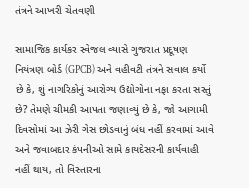તંત્રને આખરી ચેતવણી

સામાજિક કાર્યકર સ્વેજલ વ્યાસે ગુજરાત પ્રદૂષણ નિયંત્રણ બોર્ડ (GPCB) અને વહીવટી તંત્રને સવાલ કર્યો છે કે, શું નાગરિકોનું આરોગ્ય ઉદ્યોગોના નફા કરતા સસ્તું છે? તેમણે ચીમકી આપતા જણાવ્યું છે કે, જો આગામી દિવસોમાં આ ઝેરી ગેસ છોડવાનું બંધ નહીં કરવામાં આવે અને જવાબદાર કંપનીઓ સામે કાયદેસરની કાર્યવાહી નહીં થાય, તો વિસ્તારના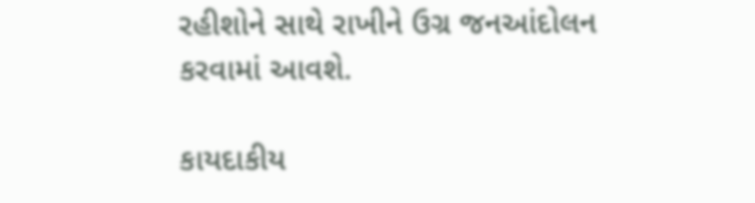રહીશોને સાથે રાખીને ઉગ્ર જનઆંદોલન કરવામાં આવશે.

કાયદાકીય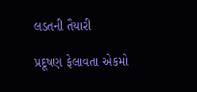લડતની તૈયારી

પ્રદૂષણ ફેલાવતા એકમો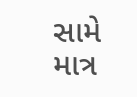સામે માત્ર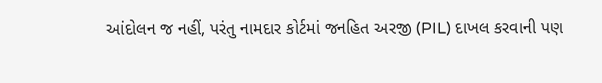આંદોલન જ નહીં, પરંતુ નામદાર કોર્ટમાં જનહિત અરજી (PIL) દાખલ કરવાની પણ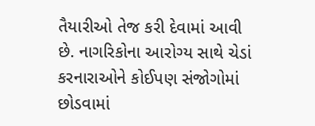તૈયારીઓ તેજ કરી દેવામાં આવી છે. નાગરિકોના આરોગ્ય સાથે ચેડાં કરનારાઓને કોઈપણ સંજોગોમાં છોડવામાં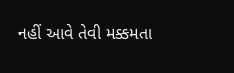નહીં આવે તેવી મક્કમતા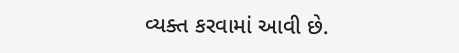વ્યક્ત કરવામાં આવી છે.